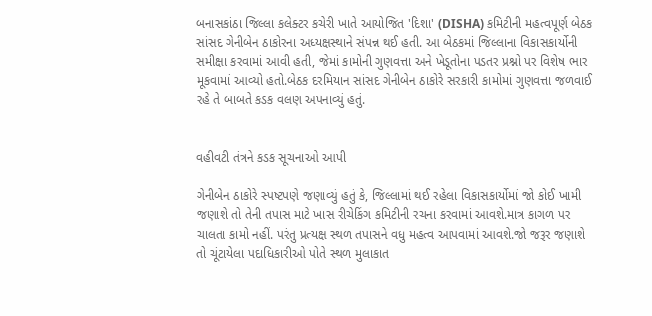બનાસકાંઠા જિલ્લા કલેક્ટર કચેરી ખાતે આયોજિત 'દિશા' (DISHA) કમિટીની મહત્વપૂર્ણ બેઠક સાંસદ ગેનીબેન ઠાકોરના અધ્યક્ષસ્થાને સંપન્ન થઈ હતી. આ બેઠકમાં જિલ્લાના વિકાસકાર્યોની સમીક્ષા કરવામાં આવી હતી, જેમાં કામોની ગુણવત્તા અને ખેડૂતોના પડતર પ્રશ્નો પર વિશેષ ભાર મૂકવામાં આવ્યો હતો.બેઠક દરમિયાન સાંસદ ગેનીબેન ઠાકોરે સરકારી કામોમાં ગુણવત્તા જળવાઈ રહે તે બાબતે કડક વલણ અપનાવ્યું હતું.


વહીવટી તંત્રને કડક સૂચનાઓ આપી

ગેનીબેન ઠાકોરે સ્પષ્ટપણે જણાવ્યું હતું કે, જિલ્લામાં થઈ રહેલા વિકાસકાર્યોમાં જો કોઈ ખામી જણાશે તો તેની તપાસ માટે ખાસ રીચેકિંગ કમિટીની રચના કરવામાં આવશે.માત્ર કાગળ પર ચાલતા કામો નહીં. પરંતુ પ્રત્યક્ષ સ્થળ તપાસને વધુ મહત્વ આપવામાં આવશે.જો જરૂર જણાશે તો ચૂંટાયેલા પદાધિકારીઓ પોતે સ્થળ મુલાકાત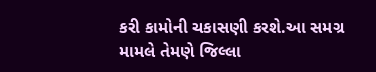કરી કામોની ચકાસણી કરશે.આ સમગ્ર મામલે તેમણે જિલ્લા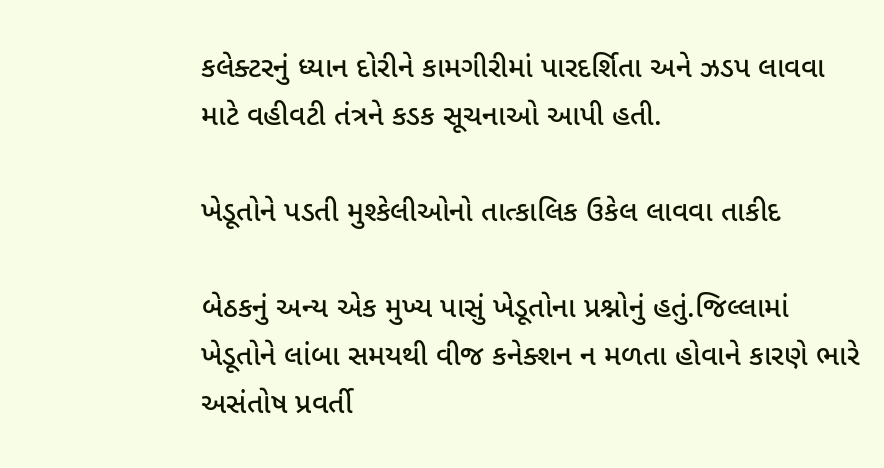કલેક્ટરનું ધ્યાન દોરીને કામગીરીમાં પારદર્શિતા અને ઝડપ લાવવા માટે વહીવટી તંત્રને કડક સૂચનાઓ આપી હતી.

ખેડૂતોને પડતી મુશ્કેલીઓનો તાત્કાલિક ઉકેલ લાવવા તાકીદ

બેઠકનું અન્ય એક મુખ્ય પાસું ખેડૂતોના પ્રશ્નોનું હતું.જિલ્લામાં ખેડૂતોને લાંબા સમયથી વીજ કનેક્શન ન મળતા હોવાને કારણે ભારે અસંતોષ પ્રવર્તી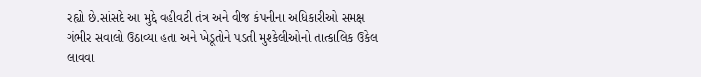રહ્યો છે.સાંસદે આ મુદ્દે વહીવટી તંત્ર અને વીજ કંપનીના અધિકારીઓ સમક્ષ ગંભીર સવાલો ઉઠાવ્યા હતા અને ખેડૂતોને પડતી મુશ્કેલીઓનો તાત્કાલિક ઉકેલ લાવવા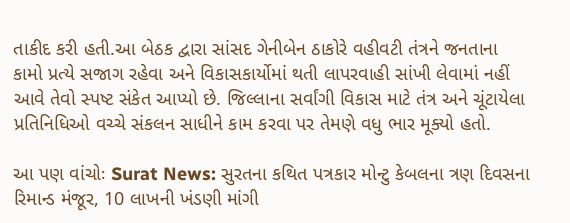તાકીદ કરી હતી.આ બેઠક દ્વારા સાંસદ ગેનીબેન ઠાકોરે વહીવટી તંત્રને જનતાના કામો પ્રત્યે સજાગ રહેવા અને વિકાસકાર્યોમાં થતી લાપરવાહી સાંખી લેવામાં નહીં આવે તેવો સ્પષ્ટ સંકેત આપ્યો છે. જિલ્લાના સર્વાંગી વિકાસ માટે તંત્ર અને ચૂંટાયેલા પ્રતિનિધિઓ વચ્ચે સંકલન સાધીને કામ કરવા પર તેમણે વધુ ભાર મૂક્યો હતો.

આ પણ વાંચોઃ Surat News: સુરતના કથિત પત્રકાર મોન્ટુ કેબલના ત્રણ દિવસના રિમાન્ડ મંજૂર, 10 લાખની ખંડણી માંગી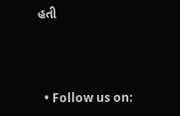હતી



  • Follow us on: